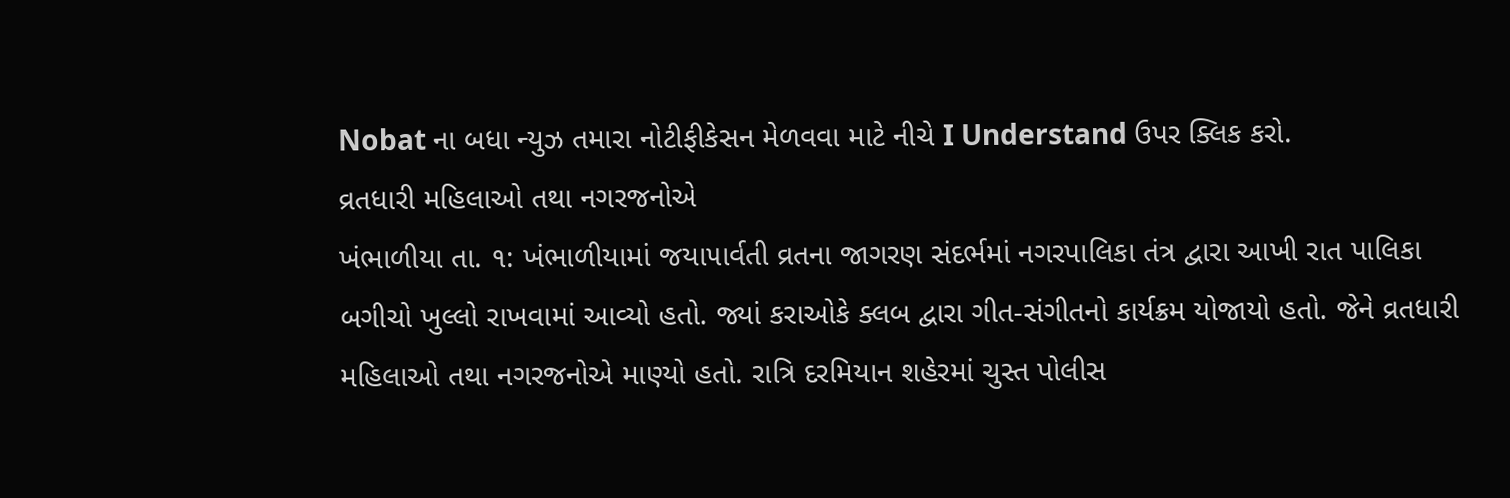Nobat ના બધા ન્યુઝ તમારા નોટીફીકેસન મેળવવા માટે નીચે I Understand ઉપર ક્લિક કરો.
વ્રતધારી મહિલાઓ તથા નગરજનોએ
ખંભાળીયા તા. ૧: ખંભાળીયામાં જયા૫ાર્વતી વ્રતના જાગરણ સંદર્ભમાં નગરપાલિકા તંત્ર દ્વારા આખી રાત પાલિકા બગીચો ખુલ્લો રાખવામાં આવ્યો હતો. જ્યાં કરાઓકે ક્લબ દ્વારા ગીત-સંગીતનો કાર્યક્રમ યોજાયો હતો. જેને વ્રતધારી મહિલાઓ તથા નગરજનોએ માણ્યો હતો. રાત્રિ દરમિયાન શહેરમાં ચુસ્ત પોલીસ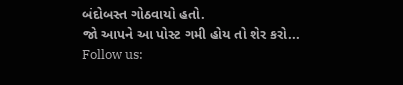બંદોબસ્ત ગોઠવાયો હતો.
જો આપને આ પોસ્ટ ગમી હોય તો શેર કરો...
Follow us: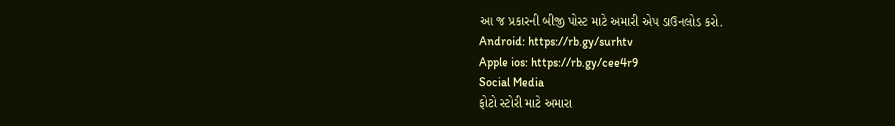આ જ પ્રકારની બીજી પોસ્ટ માટે અમારી એપ ડાઉનલોડ કરો.
Android: https://rb.gy/surhtv
Apple ios: https://rb.gy/cee4r9
Social Media
ફોટો સ્ટોરી માટે અમારા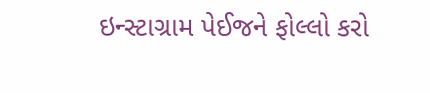ઇન્સ્ટાગ્રામ પેઈજને ફોલ્લો કરો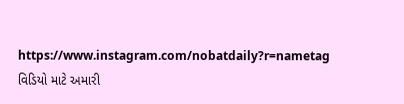https://www.instagram.com/nobatdaily?r=nametag
વિડિયો માટે અમારી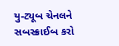યુ-ટ્યૂબ ચેનલને સબસ્ક્રાઈબ કરો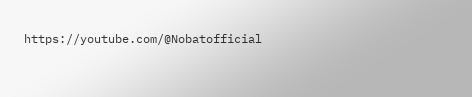https://youtube.com/@Nobatofficial